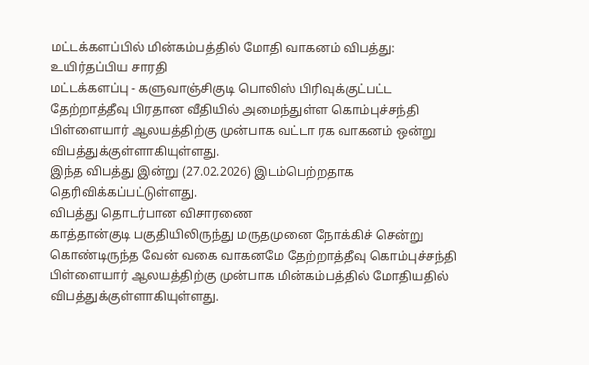மட்டக்களப்பில் மின்கம்பத்தில் மோதி வாகனம் விபத்து: உயிர்தப்பிய சாரதி
மட்டக்களப்பு - களுவாஞ்சிகுடி பொலிஸ் பிரிவுக்குட்பட்ட தேற்றாத்தீவு பிரதான வீதியில் அமைந்துள்ள கொம்புச்சந்தி பிள்ளையார் ஆலயத்திற்கு முன்பாக வட்டா ரக வாகனம் ஒன்று விபத்துக்குள்ளாகியுள்ளது.
இந்த விபத்து இன்று (27.02.2026) இடம்பெற்றதாக தெரிவிக்கப்பட்டுள்ளது.
விபத்து தொடர்பான விசாரணை
காத்தான்குடி பகுதியிலிருந்து மருதமுனை நோக்கிச் சென்று கொண்டிருந்த வேன் வகை வாகனமே தேற்றாத்தீவு கொம்புச்சந்தி பிள்ளையார் ஆலயத்திற்கு முன்பாக மின்கம்பத்தில் மோதியதில் விபத்துக்குள்ளாகியுள்ளது.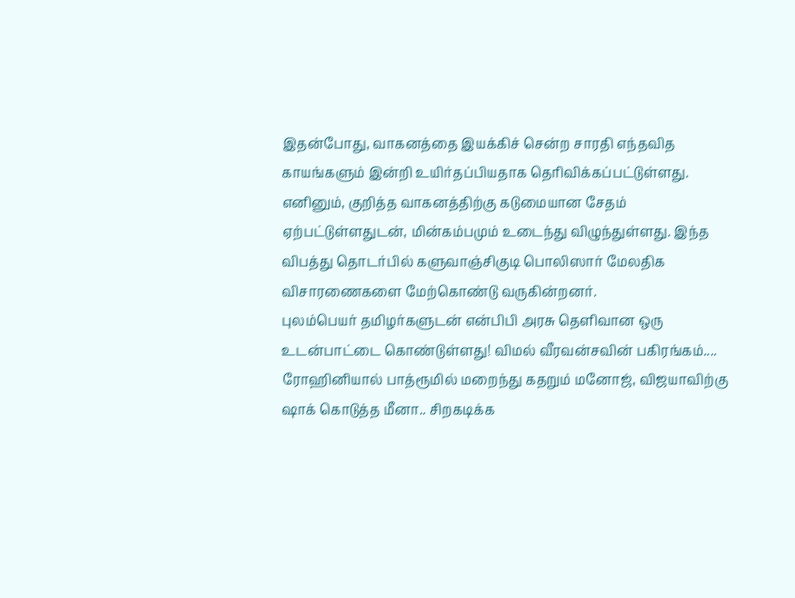இதன்போது, வாகனத்தை இயக்கிச் சென்ற சாரதி எந்தவித காயங்களும் இன்றி உயிர்தப்பியதாக தெரிவிக்கப்பட்டுள்ளது.
எனினும், குறித்த வாகனத்திற்கு கடுமையான சேதம் ஏற்பட்டுள்ளதுடன், மின்கம்பமும் உடைந்து விழுந்துள்ளது. இந்த விபத்து தொடர்பில் களுவாஞ்சிகுடி பொலிஸார் மேலதிக விசாரணைகளை மேற்கொண்டு வருகின்றனர்.
புலம்பெயர் தமிழர்களுடன் என்பிபி அரசு தெளிவான ஒரு உடன்பாட்டை கொண்டுள்ளது! விமல் வீரவன்சவின் பகிரங்கம்....
ரோஹினியால் பாத்ரூமில் மறைந்து கதறும் மனோஜ், விஜயாவிற்கு ஷாக் கொடுத்த மீனா.. சிறகடிக்க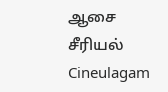ஆசை சீரியல் Cineulagam